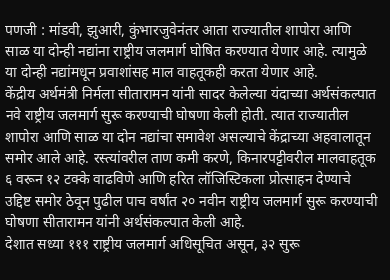पणजी : मांडवी, झुआरी, कुंभारजुवेनंतर आता राज्यातील शापोरा आणि साळ या दोन्ही नद्यांना राष्ट्रीय जलमार्ग घोषित करण्यात येणार आहे. त्यामुळे या दोन्ही नद्यांमधून प्रवाशांसह माल वाहतूकही करता येणार आहे.
केंद्रीय अर्थमंत्री निर्मला सीतारामन यांनी सादर केलेल्या यंदाच्या अर्थसंकल्पात नवे राष्ट्रीय जलमार्ग सुरू करण्याची घोषणा केली होती. त्यात राज्यातील शापोरा आणि साळ या दोन नद्यांचा समावेश असल्याचे केंद्राच्या अहवालातून समोर आले आहे. रस्त्यांवरील ताण कमी करणे, किनारपट्टीवरील मालवाहतूक ६ वरून १२ टक्के वाढविणे आणि हरित लॉजिस्टिकला प्रोत्साहन देण्याचे उद्दिष्ट समोर ठेवून पुढील पाच वर्षांत २० नवीन राष्ट्रीय जलमार्ग सुरू करण्याची घोषणा सीतारामन यांनी अर्थसंकल्पात केली आहे.
देशात सध्या १११ राष्ट्रीय जलमार्ग अधिसूचित असून, ३२ सुरू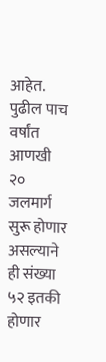आहेत. पुढील पाच वर्षांत आणखी २० जलमार्ग सुरू होणार असल्याने ही संख्या ५२ इतकी होणार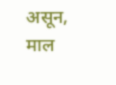असून, माल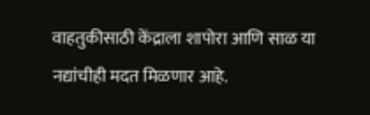वाहतुकीसाठी केंद्राला शापोरा आणि साळ या नद्यांचीही मदत मिळणार आहे.